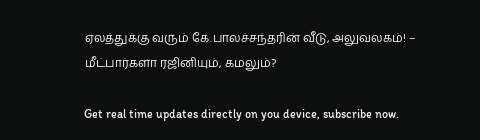ஏலத்துக்கு வரும் கே.பாலச்சந்தரின் வீடு, அலுவலகம்! – மீட்பார்களா ரஜினியும், கமலும்?

Get real time updates directly on you device, subscribe now.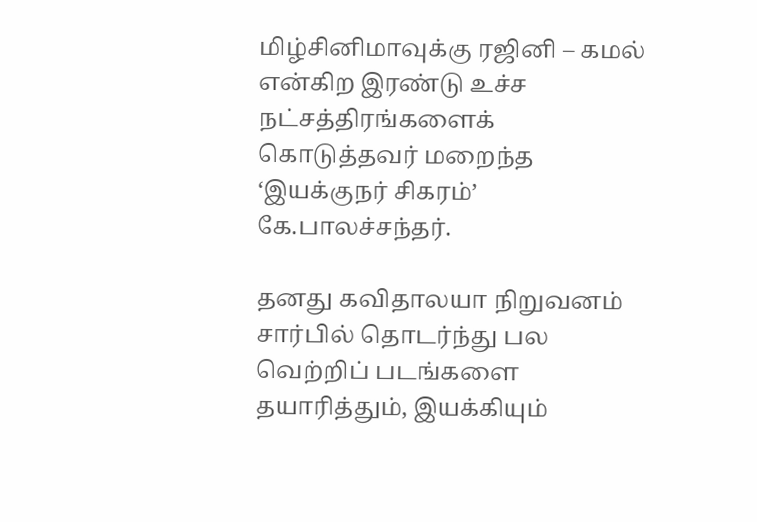மிழ்சினிமாவுக்கு ரஜினி – கமல் என்கிற இரண்டு உச்ச நட்சத்திரங்களைக் கொடுத்தவர் மறைந்த ‘இயக்குநர் சிகரம்’ கே.பாலச்சந்தர்.

தனது கவிதாலயா நிறுவனம் சார்பில் தொடர்ந்து பல வெற்றிப் படங்களை தயாரித்தும், இயக்கியும்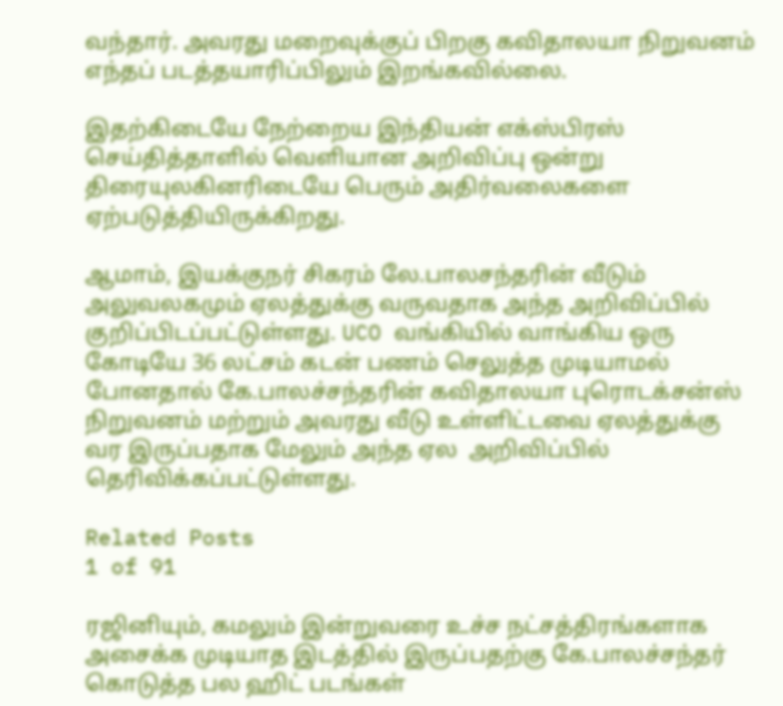வந்தார். அவரது மறைவுக்குப் பிறகு கவிதாலயா நிறுவனம் எந்தப் படத்தயாரிப்பிலும் இறங்கவில்லை.

இதற்கிடையே நேற்றைய இந்தியன் எக்ஸ்பிரஸ் செய்தித்தாளில் வெளியான அறிவிப்பு ஒன்று திரையுலகினரிடையே பெரும் அதிர்வலைகளை ஏற்படுத்தியிருக்கிறது.

ஆமாம், இயக்குநர் சிகரம் லே.பாலசந்தரின் வீடும் அலுவலகமும் ஏலத்துக்கு வருவதாக அந்த அறிவிப்பில் குறிப்பிடப்பட்டுள்ளது. UCO வங்கியில் வாங்கிய ஒரு கோடியே 36 லட்சம் கடன் பணம் செலுத்த முடியாமல் போனதால் கே.பாலச்சந்தரின் கவிதாலயா புரொடக்சன்ஸ் நிறுவனம் மற்றும் அவரது வீடு உள்ளிட்டவை ஏலத்துக்கு வர இருப்பதாக மேலும் அந்த ஏல  அறிவிப்பில் தெரிவிக்கப்பட்டுள்ளது.

Related Posts
1 of 91

ரஜினியும், கமலும் இன்றுவரை உச்ச நட்சத்திரங்களாக அசைக்க முடியாத இடத்தில் இருப்பதற்கு கே.பாலச்சந்தர் கொடுத்த பல ஹிட் படங்கள்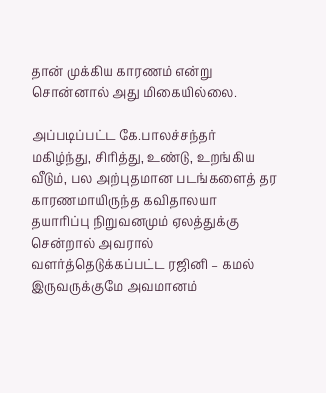தான் முக்கிய காரணம் என்று சொன்னால் அது மிகையில்லை.

அப்படிப்பட்ட கே.பாலச்சந்தர் மகிழ்ந்து, சிரித்து, உண்டு, உறங்கிய வீடும், பல அற்புதமான படங்களைத் தர காரணமாயிருந்த கவிதாலயா தயாரிப்பு நிறுவனமும் ஏலத்துக்கு சென்றால் அவரால் வளர்த்தெடுக்கப்பட்ட ரஜினி – கமல் இருவருக்குமே அவமானம்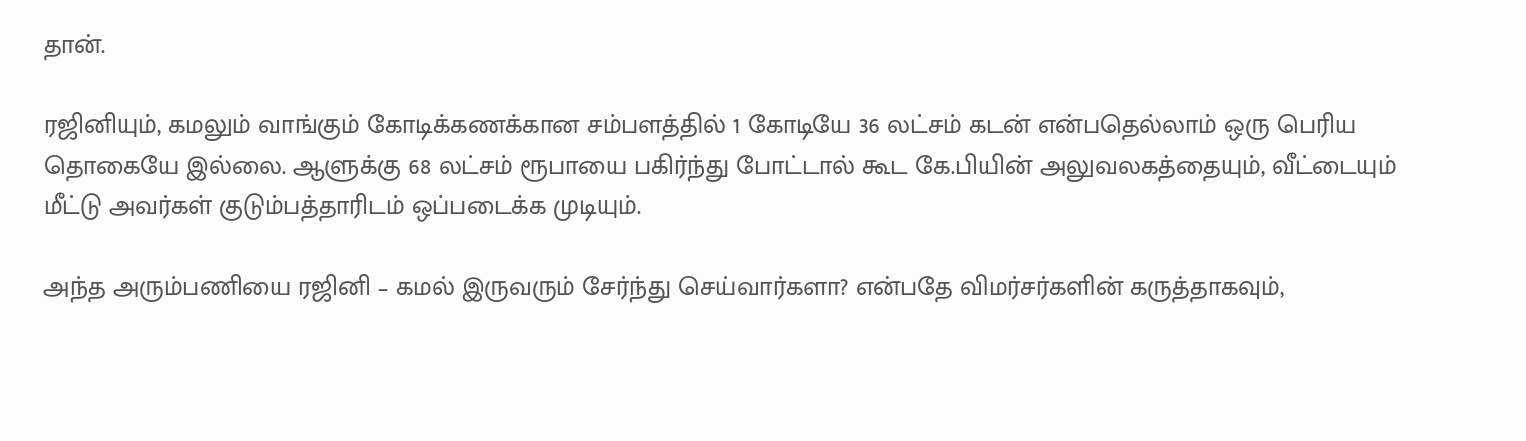தான்.

ரஜினியும், கமலும் வாங்கும் கோடிக்கணக்கான சம்பளத்தில் 1 கோடியே 36 லட்சம் கடன் என்பதெல்லாம் ஒரு பெரிய தொகையே இல்லை. ஆளுக்கு 68 லட்சம் ரூபாயை பகிர்ந்து போட்டால் கூட கே.பியின் அலுவலகத்தையும், வீட்டையும் மீட்டு அவர்கள் குடும்பத்தாரிடம் ஒப்படைக்க முடியும்.

அந்த அரும்பணியை ரஜினி – கமல் இருவரும் சேர்ந்து செய்வார்களா? என்பதே விமர்சர்களின் கருத்தாகவும்,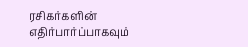ரசிகர்களின் எதிர்பார்ப்பாகவும்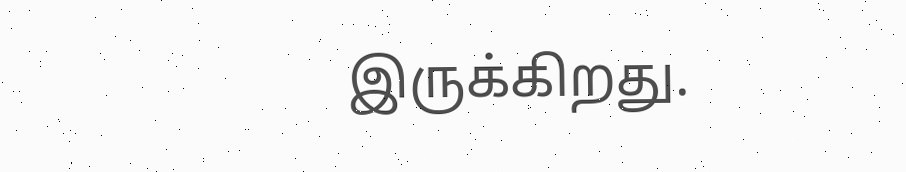இருக்கிறது.